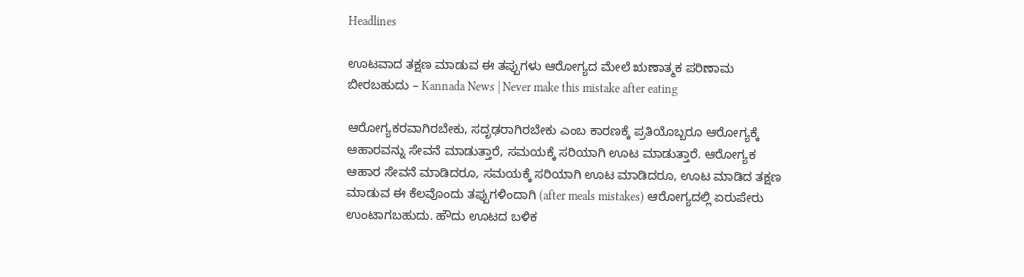Headlines

ಊಟವಾದ ತಕ್ಷಣ ಮಾಡುವ ಈ ತಪ್ಪುಗಳು ಆರೋಗ್ಯದ ಮೇಲೆ ಋಣಾತ್ಮಕ ಪರಿಣಾಮ ಬೀರಬಹುದು – Kannada News | Never make this mistake after eating

ಆರೋಗ್ಯಕರವಾಗಿರಬೇಕು, ಸದೃಢರಾಗಿರಬೇಕು ಎಂಬ ಕಾರಣಕ್ಕೆ ಪ್ರತಿಯೊಬ್ಬರೂ ಆರೋಗ್ಯಕ್ಕೆ ಆಹಾರವನ್ನು ಸೇವನೆ ಮಾಡುತ್ತಾರೆ, ಸಮಯಕ್ಕೆ ಸರಿಯಾಗಿ ಊಟ ಮಾಡುತ್ತಾರೆ. ಆರೋಗ್ಯಕ ಆಹಾರ ಸೇವನೆ ಮಾಡಿದರೂ, ಸಮಯಕ್ಕೆ ಸರಿಯಾಗಿ ಊಟ ಮಾಡಿದರೂ, ಊಟ ಮಾಡಿದ ತಕ್ಷಣ ಮಾಡುವ ಈ ಕೆಲವೊಂದು ತಪ್ಪುಗಳಿಂದಾಗಿ (after meals mistakes) ಆರೋಗ್ಯದಲ್ಲಿ ಏರುಪೇರು ಉಂಟಾಗಬಹುದು. ಹೌದು ಊಟದ ಬಳಿಕ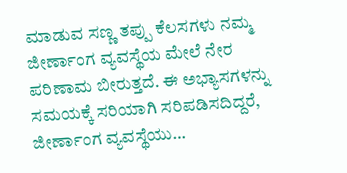ಮಾಡುವ ಸಣ್ಣ ತಪ್ಪು ಕೆಲಸಗಳು ನಮ್ಮ ಜೀರ್ಣಾಂಗ ವ್ಯವಸ್ಥೆಯ ಮೇಲೆ ನೇರ ಪರಿಣಾಮ ಬೀರುತ್ತದೆ. ಈ ಅಭ್ಯಾಸಗಳನ್ನು ಸಮಯಕ್ಕೆ ಸರಿಯಾಗಿ ಸರಿಪಡಿಸದಿದ್ದರೆ, ಜೀರ್ಣಾಂಗ ವ್ಯವಸ್ಥೆಯು…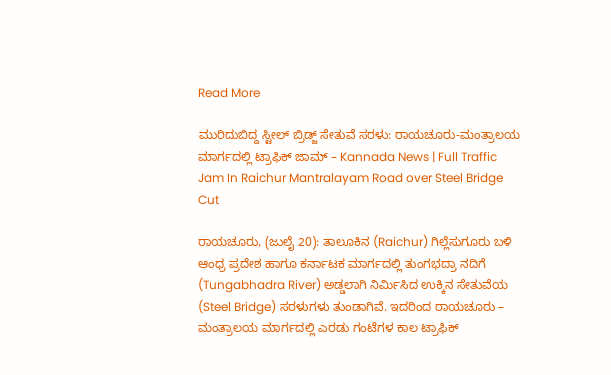Read More

ಮುರಿದುಬಿದ್ದ ಸ್ಟೀಲ್ ಬ್ರಿಡ್ಜ್ ಸೇತುವೆ ಸರಳು: ರಾಯಚೂರು-ಮಂತ್ರಾಲಯ ಮಾರ್ಗದಲ್ಲಿ ಟ್ರಾಫಿಕ್‌ ಜಾಮ್‌ – Kannada News | Full Traffic Jam In Raichur Mantralayam Road over Steel Bridge Cut

ರಾಯಚೂರು, (ಜುಲೈ 20): ತಾಲೂಕಿನ (Raichur) ಗಿಲ್ಲೆಸುಗೂರು ಬಳಿ ಆಂಧ್ರ ಪ್ರದೇಶ ಹಾಗೂ ಕರ್ನಾಟಕ ಮಾರ್ಗದಲ್ಲಿ ತುಂಗಭದ್ರಾ ನದಿಗೆ (Tungabhadra River) ಅಡ್ಡಲಾಗಿ ನಿರ್ಮಿಸಿದ ಉಕ್ಕಿನ ಸೇತುವೆಯ (Steel Bridge) ಸರಳುಗಳು ತುಂಡಾಗಿವೆ. ಇದರಿಂದ ರಾಯಚೂರು – ಮಂತ್ರಾಲಯ ಮಾರ್ಗದಲ್ಲಿ ಎರಡು ಗಂಟೆಗಳ ಕಾಲ ಟ್ರಾಫಿಕ್‌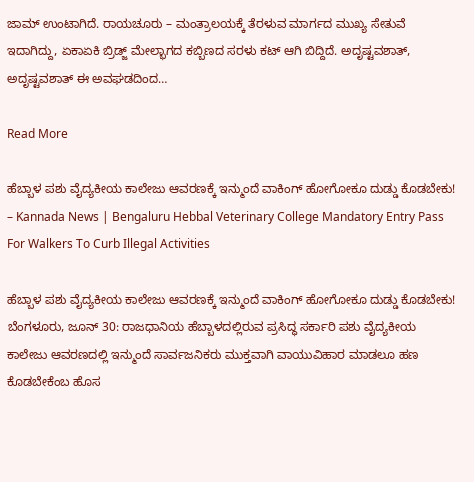ಜಾಮ್‌ ಉಂಟಾಗಿದೆ. ರಾಯಚೂರು – ಮಂತ್ರಾಲಯಕ್ಕೆ ತೆರಳುವ ಮಾರ್ಗದ ಮುಖ್ಯ ಸೇತುವೆ ಇದಾಗಿದ್ದು, ಏಕಾಏಕಿ ಬ್ರಿಡ್ಜ್ ಮೇಲ್ಭಾಗದ ಕಬ್ಬಿಣದ ಸರಳು ಕಟ್ ಆಗಿ ಬಿದ್ದಿದೆ. ಅದೃಷ್ಟವಶಾತ್, ಅದೃಷ್ಟವಶಾತ್ ಈ ಅವಘಡದಿಂದ…

Read More

ಹೆಬ್ಬಾಳ ಪಶು ವೈದ್ಯಕೀಯ ಕಾಲೇಜು ಆವರಣಕ್ಕೆ ಇನ್ಮುಂದೆ ವಾಕಿಂಗ್ ಹೋಗೋಕೂ ದುಡ್ಡು ಕೊಡಬೇಕು! – Kannada News | Bengaluru Hebbal Veterinary College Mandatory Entry Pass For Walkers To Curb Illegal Activities

ಹೆಬ್ಬಾಳ ಪಶು ವೈದ್ಯಕೀಯ ಕಾಲೇಜು ಆವರಣಕ್ಕೆ ಇನ್ಮುಂದೆ ವಾಕಿಂಗ್ ಹೋಗೋಕೂ ದುಡ್ಡು ಕೊಡಬೇಕು! ಬೆಂಗಳೂರು, ಜೂನ್ 30: ರಾಜಧಾನಿಯ ಹೆಬ್ಬಾಳದಲ್ಲಿರುವ ಪ್ರಸಿದ್ಧ ಸರ್ಕಾರಿ ಪಶು ವೈದ್ಯಕೀಯ ಕಾಲೇಜು ಆವರಣದಲ್ಲಿ ಇನ್ಮುಂದೆ ಸಾರ್ವಜನಿಕರು ಮುಕ್ತವಾಗಿ ವಾಯುವಿಹಾರ ಮಾಡಲೂ ಹಣ ಕೊಡಬೇಕೆಂಬ ಹೊಸ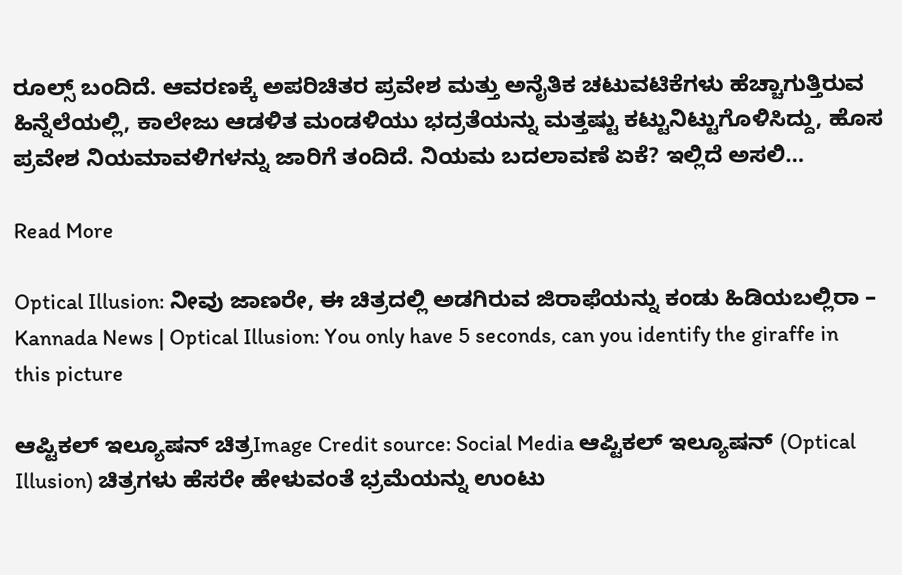ರೂಲ್ಸ್ ಬಂದಿದೆ. ಆವರಣಕ್ಕೆ ಅಪರಿಚಿತರ ಪ್ರವೇಶ ಮತ್ತು ಅನೈತಿಕ ಚಟುವಟಿಕೆಗಳು ಹೆಚ್ಚಾಗುತ್ತಿರುವ ಹಿನ್ನೆಲೆಯಲ್ಲಿ, ಕಾಲೇಜು ಆಡಳಿತ ಮಂಡಳಿಯು ಭದ್ರತೆಯನ್ನು ಮತ್ತಷ್ಟು ಕಟ್ಟುನಿಟ್ಟುಗೊಳಿಸಿದ್ದು, ಹೊಸ ಪ್ರವೇಶ ನಿಯಮಾವಳಿಗಳನ್ನು ಜಾರಿಗೆ ತಂದಿದೆ. ನಿಯಮ ಬದಲಾವಣೆ ಏಕೆ? ಇಲ್ಲಿದೆ ಅಸಲಿ…

Read More

Optical Illusion: ನೀವು ಜಾಣರೇ, ಈ ಚಿತ್ರದಲ್ಲಿ ಅಡಗಿರುವ ಜಿರಾಫೆಯನ್ನು ಕಂಡು ಹಿಡಿಯಬಲ್ಲಿರಾ – Kannada News | Optical Illusion: You only have 5 seconds, can you identify the giraffe in this picture

ಆಪ್ಟಿಕಲ್‌ ಇಲ್ಯೂಷನ್‌ ಚಿತ್ರImage Credit source: Social Media ಆಪ್ಟಿಕಲ್‌ ಇಲ್ಯೂಷನ್‌ (Optical Illusion) ಚಿತ್ರಗಳು ಹೆಸರೇ ಹೇಳುವಂತೆ ಭ್ರಮೆಯನ್ನು ಉಂಟು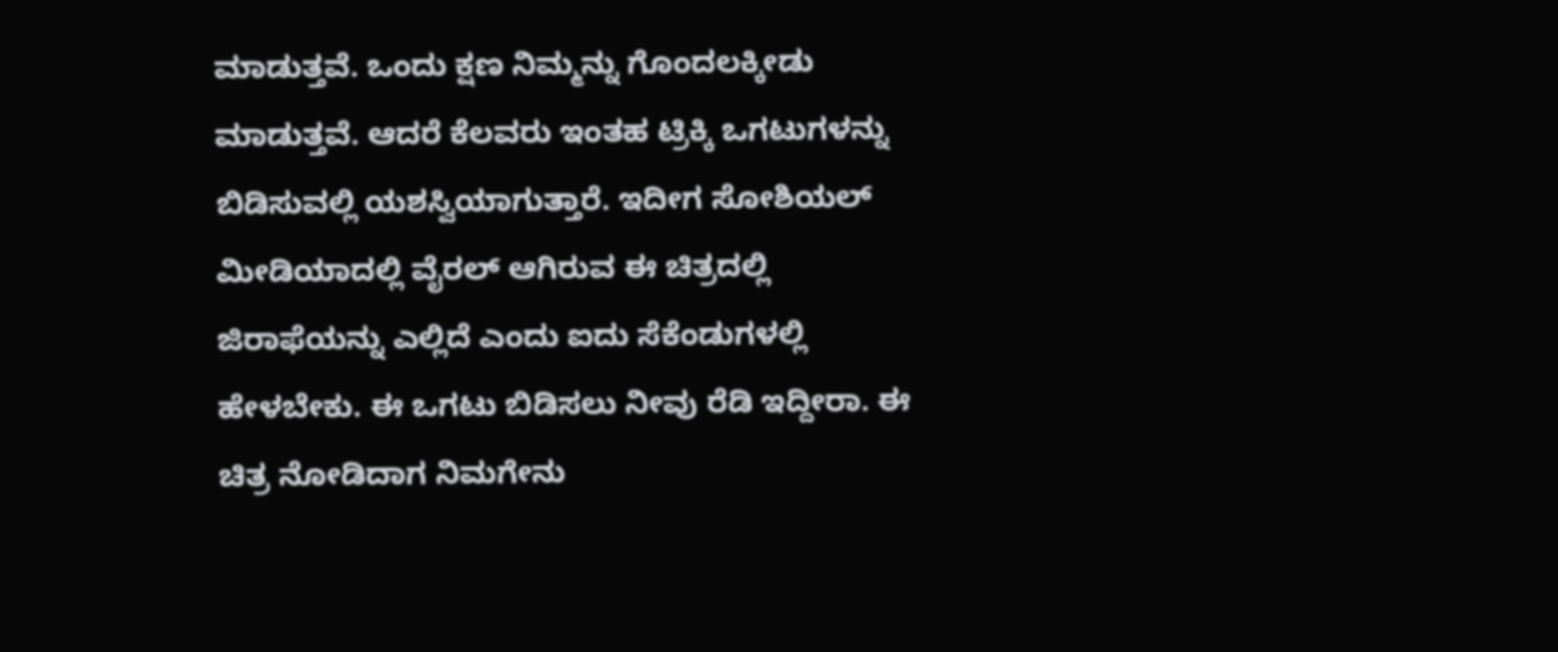ಮಾಡುತ್ತವೆ. ಒಂದು ಕ್ಷಣ ನಿಮ್ಮನ್ನು ಗೊಂದಲಕ್ಕೀಡು ಮಾಡುತ್ತವೆ. ಆದರೆ ಕೆಲವರು ಇಂತಹ ಟ್ರಿಕ್ಕಿ ಒಗಟುಗಳನ್ನು ಬಿಡಿಸುವಲ್ಲಿ ಯಶಸ್ವಿಯಾಗುತ್ತಾರೆ. ಇದೀಗ ಸೋಶಿಯಲ್ ಮೀಡಿಯಾದಲ್ಲಿ ವೈರಲ್ ಆಗಿರುವ ಈ ಚಿತ್ರದಲ್ಲಿ ಜಿರಾಫೆಯನ್ನು ಎಲ್ಲಿದೆ ಎಂದು ಐದು ಸೆಕೆಂಡುಗಳಲ್ಲಿ ಹೇಳಬೇಕು. ಈ ಒಗಟು ಬಿಡಿಸಲು ನೀವು ರೆಡಿ ಇದ್ದೀರಾ. ಈ ಚಿತ್ರ ನೋಡಿದಾಗ ನಿಮಗೇನು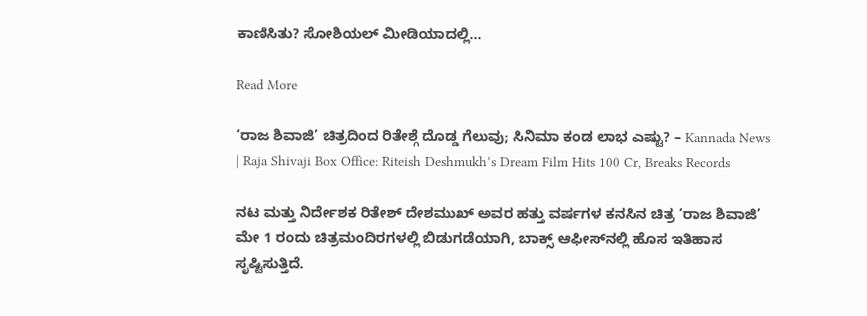ಕಾಣಿಸಿತು? ಸೋಶಿಯಲ್ ಮೀಡಿಯಾದಲ್ಲಿ…

Read More

‘ರಾಜ ಶಿವಾಜಿ’ ಚಿತ್ರದಿಂದ ರಿತೇಶ್ಗೆ ದೊಡ್ಡ ಗೆಲುವು; ಸಿನಿಮಾ ಕಂಡ ಲಾಭ ಎಷ್ಟು? – Kannada News | Raja Shivaji Box Office: Riteish Deshmukh’s Dream Film Hits 100 Cr, Breaks Records

ನಟ ಮತ್ತು ನಿರ್ದೇಶಕ ರಿತೇಶ್ ದೇಶಮುಖ್ ಅವರ ಹತ್ತು ವರ್ಷಗಳ ಕನಸಿನ ಚಿತ್ರ ‘ರಾಜ ಶಿವಾಜಿ’ ಮೇ 1 ರಂದು ಚಿತ್ರಮಂದಿರಗಳಲ್ಲಿ ಬಿಡುಗಡೆಯಾಗಿ, ಬಾಕ್ಸ್ ಆಫೀಸ್‌ನಲ್ಲಿ ಹೊಸ ಇತಿಹಾಸ ಸೃಷ್ಟಿಸುತ್ತಿದೆ.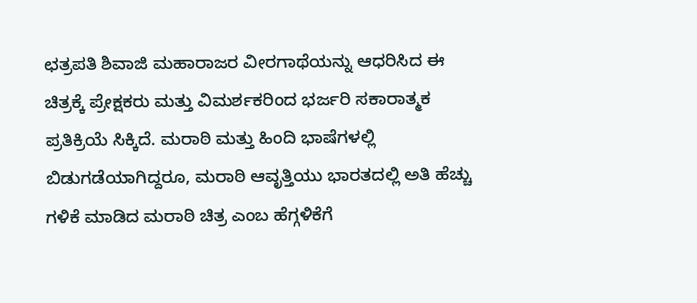ಛತ್ರಪತಿ ಶಿವಾಜಿ ಮಹಾರಾಜರ ವೀರಗಾಥೆಯನ್ನು ಆಧರಿಸಿದ ಈ ಚಿತ್ರಕ್ಕೆ ಪ್ರೇಕ್ಷಕರು ಮತ್ತು ವಿಮರ್ಶಕರಿಂದ ಭರ್ಜರಿ ಸಕಾರಾತ್ಮಕ ಪ್ರತಿಕ್ರಿಯೆ ಸಿಕ್ಕಿದೆ. ಮರಾಠಿ ಮತ್ತು ಹಿಂದಿ ಭಾಷೆಗಳಲ್ಲಿ ಬಿಡುಗಡೆಯಾಗಿದ್ದರೂ, ಮರಾಠಿ ಆವೃತ್ತಿಯು ಭಾರತದಲ್ಲಿ ಅತಿ ಹೆಚ್ಚು ಗಳಿಕೆ ಮಾಡಿದ ಮರಾಠಿ ಚಿತ್ರ ಎಂಬ ಹೆಗ್ಗಳಿಕೆಗೆ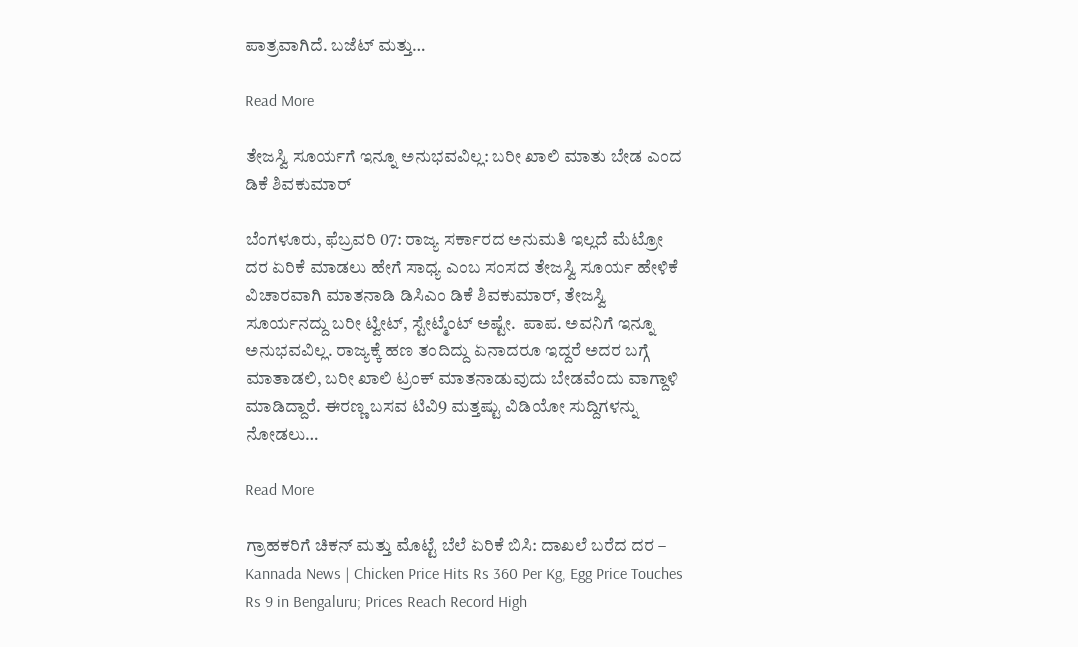ಪಾತ್ರವಾಗಿದೆ. ಬಜೆಟ್ ಮತ್ತು…

Read More

ತೇಜಸ್ವಿ ಸೂರ್ಯಗೆ ಇನ್ನೂ ಅನುಭವವಿಲ್ಲ: ಬರೀ ಖಾಲಿ ಮಾತು ಬೇಡ ಎಂದ ಡಿಕೆ ಶಿವಕುಮಾರ್

ಬೆಂಗಳೂರು, ಫೆಬ್ರವರಿ 07: ರಾಜ್ಯ ಸರ್ಕಾರದ ಅನುಮತಿ ಇಲ್ಲದೆ ಮೆಟ್ರೋ ದರ ಏರಿಕೆ ಮಾಡಲು ಹೇಗೆ ಸಾಧ್ಯ ಎಂಬ ಸಂಸದ ತೇಜಸ್ವಿ ಸೂರ್ಯ ಹೇಳಿಕೆ ವಿಚಾರವಾಗಿ ಮಾತನಾಡಿ ಡಿಸಿಎಂ ಡಿಕೆ ಶಿವಕುಮಾರ್, ತೇಜಸ್ವಿ ಸೂರ್ಯನದ್ದು ಬರೀ ಟ್ವೀಟ್, ಸ್ಟೇಟ್ಮೆಂಟ್ ಅಷ್ಟೇ.  ಪಾಪ. ಅವನಿಗೆ ಇನ್ನೂ ಅನುಭವವಿಲ್ಲ. ರಾಜ್ಯಕ್ಕೆ ಹಣ ತಂದಿದ್ದು ಏನಾದರೂ ಇದ್ದರೆ ಅದರ ಬಗ್ಗೆ ಮಾತಾಡಲಿ, ಬರೀ ಖಾಲಿ ಟ್ರಂಕ್ ಮಾತನಾಡುವುದು ಬೇಡವೆಂದು ವಾಗ್ದಾಳಿ ಮಾಡಿದ್ದಾರೆ. ಈರಣ್ಣ ಬಸವ ಟಿವಿ9 ಮತ್ತಷ್ಟು ವಿಡಿಯೋ ಸುದ್ದಿಗಳನ್ನು ನೋಡಲು…

Read More

ಗ್ರಾಹಕರಿಗೆ ಚಿಕನ್ ಮತ್ತು ಮೊಟ್ಟೆ ಬೆಲೆ ಏರಿಕೆ ಬಿಸಿ: ದಾಖಲೆ ಬರೆದ ದರ – Kannada News | Chicken Price Hits Rs 360 Per Kg, Egg Price Touches Rs 9 in Bengaluru; Prices Reach Record High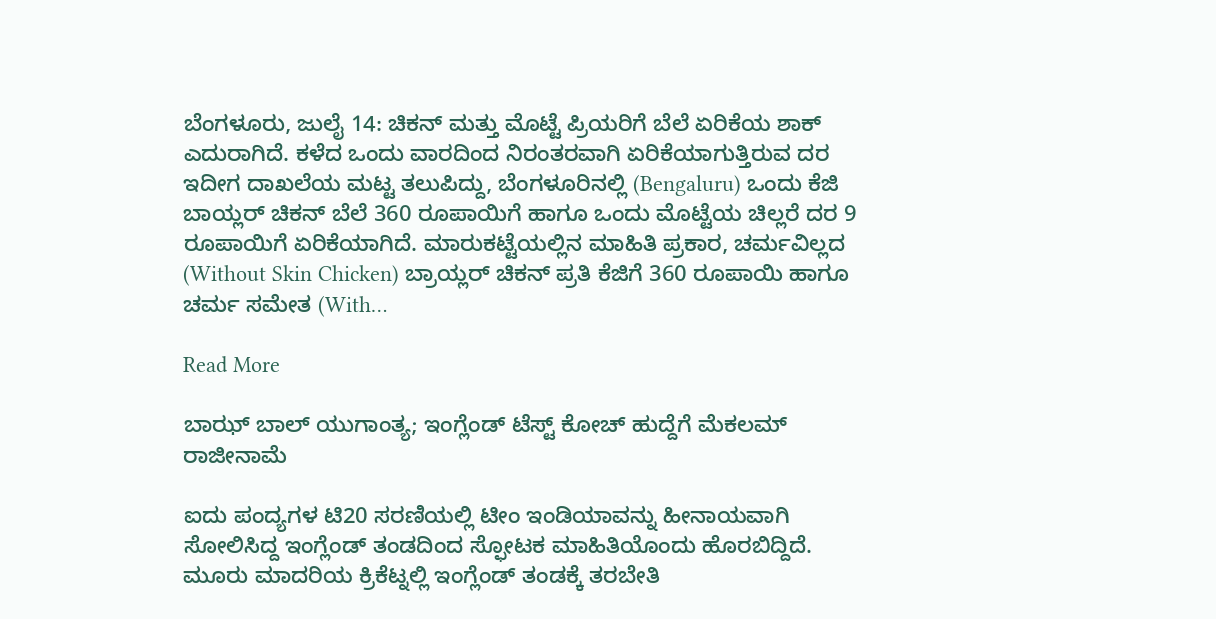ಬೆಂಗಳೂರು, ಜುಲೈ 14: ಚಿಕನ್ ಮತ್ತು ಮೊಟ್ಟೆ ಪ್ರಿಯರಿಗೆ ಬೆಲೆ ಏರಿಕೆಯ ಶಾಕ್ ಎದುರಾಗಿದೆ. ಕಳೆದ ಒಂದು ವಾರದಿಂದ ನಿರಂತರವಾಗಿ ಏರಿಕೆಯಾಗುತ್ತಿರುವ ದರ ಇದೀಗ ದಾಖಲೆಯ ಮಟ್ಟ ತಲುಪಿದ್ದು, ಬೆಂಗಳೂರಿನಲ್ಲಿ (Bengaluru) ಒಂದು ಕೆಜಿ ಬಾಯ್ಲರ್ ಚಿಕನ್ ಬೆಲೆ 360 ರೂಪಾಯಿಗೆ ಹಾಗೂ ಒಂದು ಮೊಟ್ಟೆಯ ಚಿಲ್ಲರೆ ದರ 9 ರೂಪಾಯಿಗೆ ಏರಿಕೆಯಾಗಿದೆ. ಮಾರುಕಟ್ಟೆಯಲ್ಲಿನ ಮಾಹಿತಿ ಪ್ರಕಾರ, ಚರ್ಮವಿಲ್ಲದ (Without Skin Chicken) ಬ್ರಾಯ್ಲರ್ ಚಿಕನ್ ಪ್ರತಿ ಕೆಜಿಗೆ 360 ರೂಪಾಯಿ ಹಾಗೂ ಚರ್ಮ ಸಮೇತ (With…

Read More

ಬಾಝ್ ಬಾಲ್ ಯುಗಾಂತ್ಯ; ಇಂಗ್ಲೆಂಡ್ ಟೆಸ್ಟ್ ಕೋಚ್ ಹುದ್ದೆಗೆ ಮೆಕಲಮ್ ರಾಜೀನಾಮೆ

ಐದು ಪಂದ್ಯಗಳ ಟಿ20 ಸರಣಿಯಲ್ಲಿ ಟೀಂ ಇಂಡಿಯಾವನ್ನು ಹೀನಾಯವಾಗಿ ಸೋಲಿಸಿದ್ದ ಇಂಗ್ಲೆಂಡ್‌ ತಂಡದಿಂದ ಸ್ಫೋಟಕ ಮಾಹಿತಿಯೊಂದು ಹೊರಬಿದ್ದಿದೆ. ಮೂರು ಮಾದರಿಯ ಕ್ರಿಕೆಟ್ನಲ್ಲಿ ಇಂಗ್ಲೆಂಡ್‌ ತಂಡಕ್ಕೆ ತರಬೇತಿ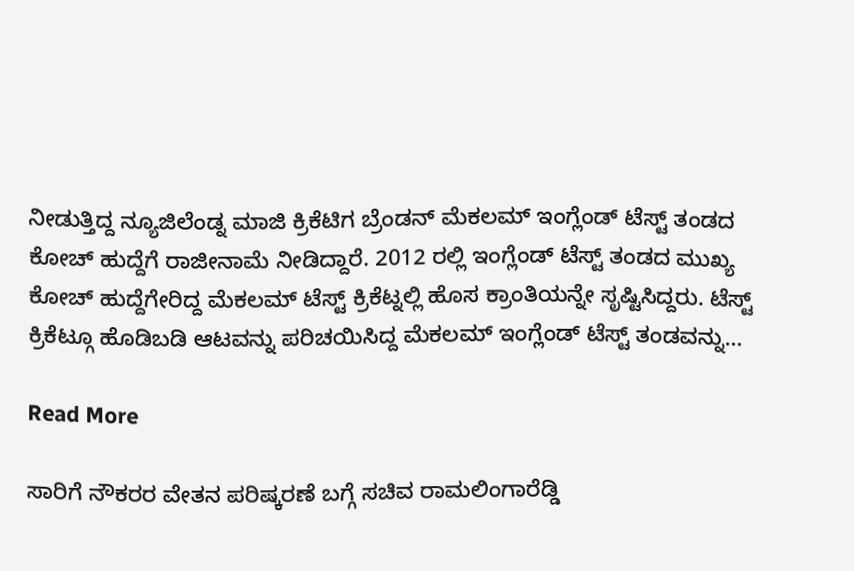ನೀಡುತ್ತಿದ್ದ ನ್ಯೂಜಿಲೆಂಡ್ನ ಮಾಜಿ ಕ್ರಿಕೆಟಿಗ ಬ್ರೆಂಡನ್ ಮೆಕಲಮ್ ಇಂಗ್ಲೆಂಡ್ ಟೆಸ್ಟ್ ತಂಡದ ಕೋಚ್ ಹುದ್ದೆಗೆ ರಾಜೀನಾಮೆ ನೀಡಿದ್ದಾರೆ. 2012 ರಲ್ಲಿ ಇಂಗ್ಲೆಂಡ್‌ ಟೆಸ್ಟ್ ತಂಡದ ಮುಖ್ಯ ಕೋಚ್ ಹುದ್ದೆಗೇರಿದ್ದ ಮೆಕಲಮ್ ಟೆಸ್ಟ್ ಕ್ರಿಕೆಟ್ನಲ್ಲಿ ಹೊಸ ಕ್ರಾಂತಿಯನ್ನೇ ಸೃಷ್ಟಿಸಿದ್ದರು. ಟೆಸ್ಟ್ ಕ್ರಿಕೆಟ್ಗೂ ಹೊಡಿಬಡಿ ಆಟವನ್ನು ಪರಿಚಯಿಸಿದ್ದ ಮೆಕಲಮ್ ಇಂಗ್ಲೆಂಡ್‌ ಟೆಸ್ಟ್ ತಂಡವನ್ನು…

Read More

ಸಾರಿಗೆ ನೌಕರರ ವೇತನ ಪರಿಷ್ಕರಣೆ ಬಗ್ಗೆ ಸಚಿವ ರಾಮಲಿಂಗಾರೆಡ್ಡಿ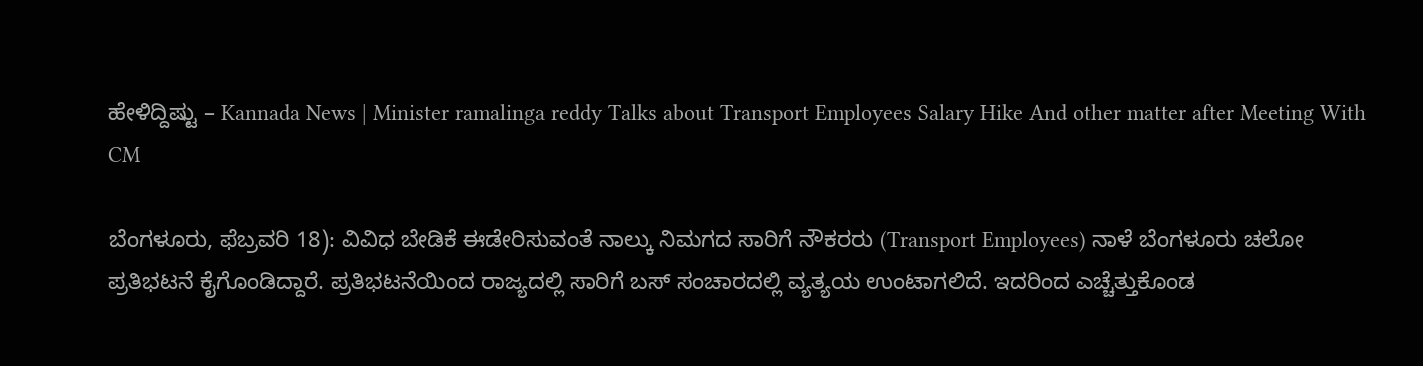ಹೇಳಿದ್ದಿಷ್ಟು – Kannada News | Minister ramalinga reddy Talks about Transport Employees Salary Hike And other matter after Meeting With CM

ಬೆಂಗಳೂರು, ಫೆಬ್ರವರಿ 18): ವಿವಿಧ ಬೇಡಿಕೆ ಈಡೇರಿಸುವಂತೆ ನಾಲ್ಕು ನಿಮಗದ ಸಾರಿಗೆ ನೌಕರರು (Transport Employees) ನಾಳೆ ಬೆಂಗಳೂರು ಚಲೋ ಪ್ರತಿಭಟನೆ ಕೈಗೊಂಡಿದ್ದಾರೆ. ಪ್ರತಿಭಟನೆಯಿಂದ ರಾಜ್ಯದಲ್ಲಿ ಸಾರಿಗೆ ಬಸ್ ಸಂಚಾರದಲ್ಲಿ ವ್ಯತ್ಯಯ ಉಂಟಾಗಲಿದೆ. ಇದರಿಂದ ಎಚ್ಚೆತ್ತುಕೊಂಡ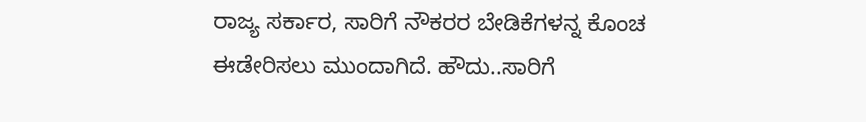ರಾಜ್ಯ ಸರ್ಕಾರ, ಸಾರಿಗೆ ನೌಕರರ ಬೇಡಿಕೆಗಳನ್ನ ಕೊಂಚ ಈಡೇರಿಸಲು ಮುಂದಾಗಿದೆ. ಹೌದು..ಸಾರಿಗೆ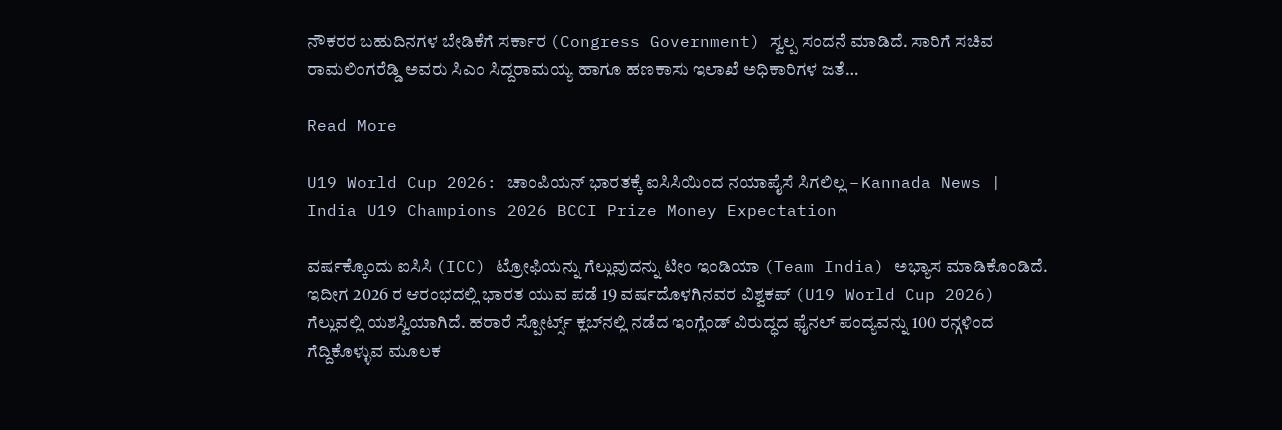ನೌಕರರ ಬಹುದಿನಗಳ ಬೇಡಿಕೆಗೆ ಸರ್ಕಾರ (Congress Government) ಸ್ವಲ್ಪ ಸಂದನೆ ಮಾಡಿದೆ. ಸಾರಿಗೆ ಸಚಿವ ರಾಮಲಿಂಗರೆಡ್ಡಿ ಅವರು ಸಿಎಂ ಸಿದ್ದರಾಮಯ್ಯ ಹಾಗೂ ಹಣಕಾಸು ಇಲಾಖೆ ಅಧಿಕಾರಿಗಳ ಜತೆ…

Read More

U19 World Cup 2026: ಚಾಂಪಿಯನ್ ಭಾರತಕ್ಕೆ ಐಸಿಸಿಯಿಂದ ನಯಾಪೈಸೆ ಸಿಗಲಿಲ್ಲ – Kannada News | India U19 Champions 2026 BCCI Prize Money Expectation

ವರ್ಷಕ್ಕೊಂದು ಐಸಿಸಿ (ICC) ಟ್ರೋಫಿಯನ್ನು ಗೆಲ್ಲುವುದನ್ನು ಟೀಂ ಇಂಡಿಯಾ (Team India) ಅಭ್ಯಾಸ ಮಾಡಿಕೊಂಡಿದೆ. ಇದೀಗ 2026 ರ ಆರಂಭದಲ್ಲಿ ಭಾರತ ಯುವ ಪಡೆ 19 ವರ್ಷದೊಳಗಿನವರ ವಿಶ್ವಕಪ್ (U19 World Cup 2026) ಗೆಲ್ಲುವಲ್ಲಿ ಯಶಸ್ವಿಯಾಗಿದೆ. ಹರಾರೆ ಸ್ಪೋರ್ಟ್ಸ್ ಕ್ಲಬ್‌ನಲ್ಲಿ ನಡೆದ ಇಂಗ್ಲೆಂಡ್ ವಿರುದ್ಧದ ಫೈನಲ್‌ ಪಂದ್ಯವನ್ನು 100 ರನ್ಗಳಿಂದ ಗೆದ್ದಿಕೊಳ್ಳುವ ಮೂಲಕ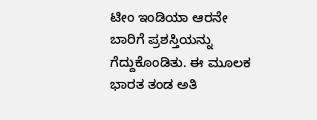ಟೀಂ ಇಂಡಿಯಾ ಆರನೇ ಬಾರಿಗೆ ಪ್ರಶಸ್ತಿಯನ್ನು ಗೆದ್ದುಕೊಂಡಿತು. ಈ ಮೂಲಕ ಭಾರತ ತಂಡ ಅತಿ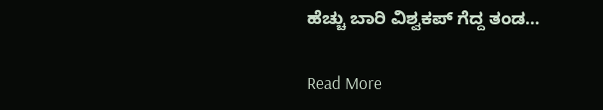ಹೆಚ್ಚು ಬಾರಿ ವಿಶ್ವಕಪ್ ಗೆದ್ದ ತಂಡ…

Read More